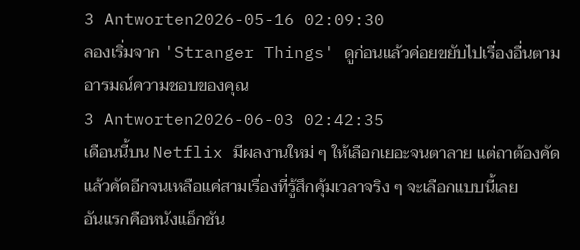3 Antworten2026-05-16 02:09:30
ลองเริ่มจาก 'Stranger Things' ดูก่อนแล้วค่อยขยับไปเรื่องอื่นตามอารมณ์ความชอบของคุณ
3 Antworten2026-06-03 02:42:35
เดือนนี้บน Netflix มีผลงานใหม่ ๆ ให้เลือกเยอะจนตาลาย แต่ถาต้องคัดแล้วคัดอีกจนเหลือแค่สามเรื่องที่รู้สึกคุ้มเวลาจริง ๆ จะเลือกแบบนี้เลย
อันแรกคือหนังแอ็กชัน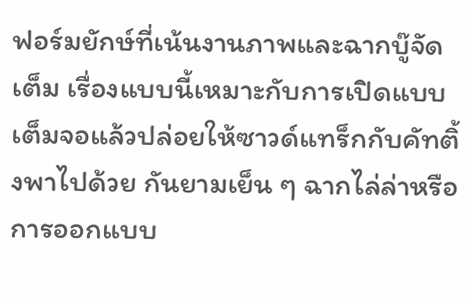ฟอร์มยักษ์ที่เน้นงานภาพและฉากบู๊จัดเต็ม เรื่องแบบนี้เหมาะกับการเปิดแบบเต็มจอแล้วปล่อยให้ซาวด์แทร็กกับคัทติ้งพาไปด้วย กันยามเย็น ๆ ฉากไล่ล่าหรือการออกแบบ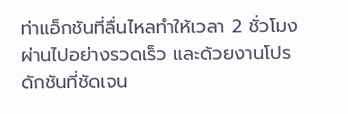ท่าแอ็กชันที่ลื่นไหลทำให้เวลา 2 ชั่วโมงผ่านไปอย่างรวดเร็ว และด้วยงานโปรดักชันที่ชัดเจน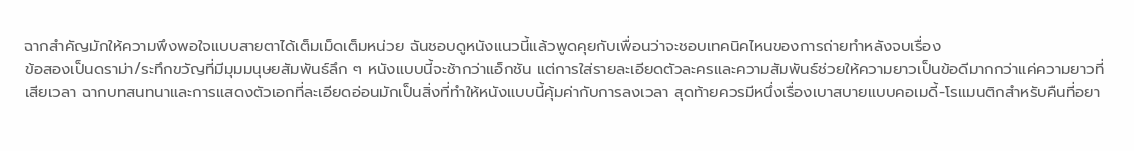ฉากสำคัญมักให้ความพึงพอใจแบบสายตาได้เต็มเม็ดเต็มหน่วย ฉันชอบดูหนังแนวนี้แล้วพูดคุยกับเพื่อนว่าจะชอบเทคนิคไหนของการถ่ายทำหลังจบเรื่อง
ข้อสองเป็นดราม่า/ระทึกขวัญที่มีมุมมนุษยสัมพันธ์ลึก ๆ หนังแบบนี้จะช้ากว่าแอ็กชัน แต่การใส่รายละเอียดตัวละครและความสัมพันธ์ช่วยให้ความยาวเป็นข้อดีมากกว่าแค่ความยาวที่เสียเวลา ฉากบทสนทนาและการแสดงตัวเอกที่ละเอียดอ่อนมักเป็นสิ่งที่ทำให้หนังแบบนี้คุ้มค่ากับการลงเวลา สุดท้ายควรมีหนึ่งเรื่องเบาสบายแบบคอเมดี้-โรแมนติกสำหรับคืนที่อยา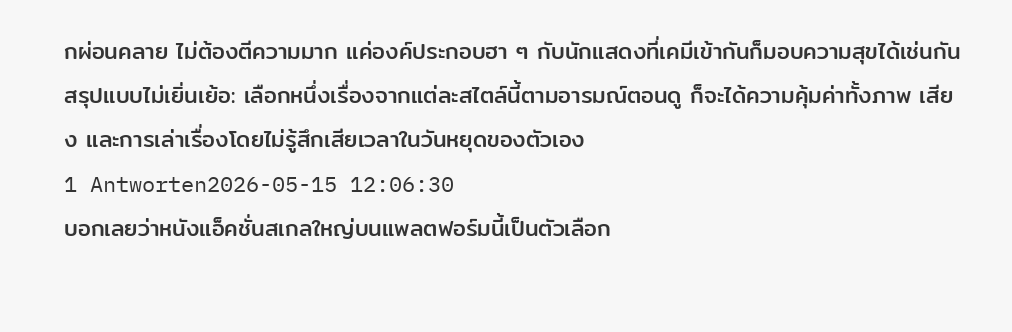กผ่อนคลาย ไม่ต้องตีความมาก แค่องค์ประกอบฮา ๆ กับนักแสดงที่เคมีเข้ากันก็มอบความสุขได้เช่นกัน
สรุปแบบไม่เยิ่นเย้อ: เลือกหนึ่งเรื่องจากแต่ละสไตล์นี้ตามอารมณ์ตอนดู ก็จะได้ความคุ้มค่าทั้งภาพ เสียง และการเล่าเรื่องโดยไม่รู้สึกเสียเวลาในวันหยุดของตัวเอง
1 Antworten2026-05-15 12:06:30
บอกเลยว่าหนังแอ็คชั่นสเกลใหญ่บนแพลตฟอร์มนี้เป็นตัวเลือก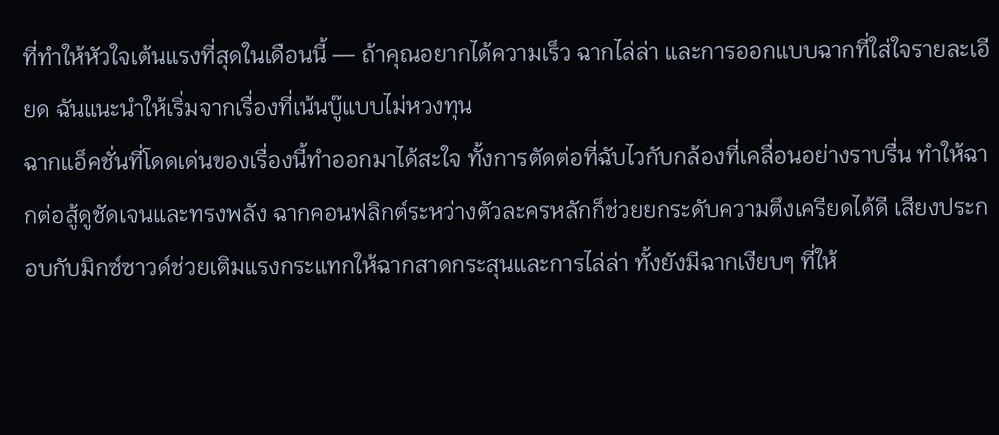ที่ทำให้หัวใจเต้นแรงที่สุดในเดือนนี้ — ถ้าคุณอยากได้ความเร็ว ฉากไล่ล่า และการออกแบบฉากที่ใส่ใจรายละเอียด ฉันแนะนำให้เริ่มจากเรื่องที่เน้นบู๊แบบไม่หวงทุน
ฉากแอ็คชั่นที่โดดเด่นของเรื่องนี้ทำออกมาได้สะใจ ทั้งการตัดต่อที่ฉับไวกับกล้องที่เคลื่อนอย่างราบรื่น ทำให้ฉากต่อสู้ดูชัดเจนและทรงพลัง ฉากคอนฟลิกต์ระหว่างตัวละครหลักก็ช่วยยกระดับความตึงเครียดได้ดี เสียงประกอบกับมิกซ์ซาวด์ช่วยเติมแรงกระแทกให้ฉากสาดกระสุนและการไล่ล่า ทั้งยังมีฉากเงียบๆ ที่ให้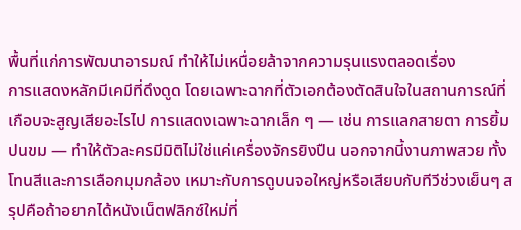พื้นที่แก่การพัฒนาอารมณ์ ทำให้ไม่เหนื่อยล้าจากความรุนแรงตลอดเรื่อง
การแสดงหลักมีเคมีที่ดึงดูด โดยเฉพาะฉากที่ตัวเอกต้องตัดสินใจในสถานการณ์ที่เกือบจะสูญเสียอะไรไป การแสดงเฉพาะฉากเล็ก ๆ — เช่น การแลกสายตา การยิ้มปนขม — ทำให้ตัวละครมีมิติไม่ใช่แค่เครื่องจักรยิงปืน นอกจากนี้งานภาพสวย ทั้งโทนสีและการเลือกมุมกล้อง เหมาะกับการดูบนจอใหญ่หรือเสียบกับทีวีช่วงเย็นๆ สรุปคือถ้าอยากได้หนังเน็ตฟลิกซ์ใหม่ที่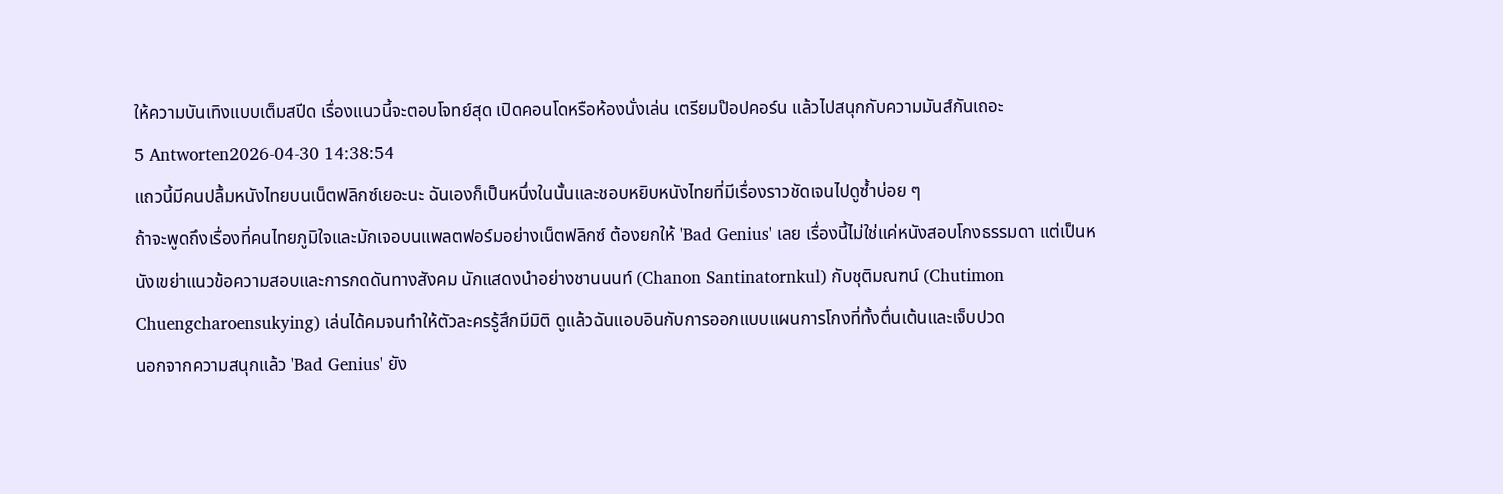ให้ความบันเทิงแบบเต็มสปีด เรื่องแนวนี้จะตอบโจทย์สุด เปิดคอนโดหรือห้องนั่งเล่น เตรียมป๊อปคอร์น แล้วไปสนุกกับความมันส์กันเถอะ
5 Antworten2026-04-30 14:38:54
แถวนี้มีคนปลื้มหนังไทยบนเน็ตฟลิกซ์เยอะนะ ฉันเองก็เป็นหนึ่งในนั้นและชอบหยิบหนังไทยที่มีเรื่องราวชัดเจนไปดูซ้ำบ่อย ๆ
ถ้าจะพูดถึงเรื่องที่คนไทยภูมิใจและมักเจอบนแพลตฟอร์มอย่างเน็ตฟลิกซ์ ต้องยกให้ 'Bad Genius' เลย เรื่องนี้ไม่ใช่แค่หนังสอบโกงธรรมดา แต่เป็นหนังเขย่าแนวข้อความสอบและการกดดันทางสังคม นักแสดงนำอย่างชานนนท์ (Chanon Santinatornkul) กับชุติมณฑน์ (Chutimon Chuengcharoensukying) เล่นได้คมจนทำให้ตัวละครรู้สึกมีมิติ ดูแล้วฉันแอบอินกับการออกแบบแผนการโกงที่ทั้งตื่นเต้นและเจ็บปวด
นอกจากความสนุกแล้ว 'Bad Genius' ยัง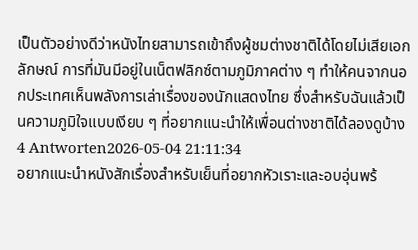เป็นตัวอย่างดีว่าหนังไทยสามารถเข้าถึงผู้ชมต่างชาติได้โดยไม่เสียเอกลักษณ์ การที่มันมีอยู่ในเน็ตฟลิกซ์ตามภูมิภาคต่าง ๆ ทำให้คนจากนอกประเทศเห็นพลังการเล่าเรื่องของนักแสดงไทย ซึ่งสำหรับฉันแล้วเป็นความภูมิใจแบบเงียบ ๆ ที่อยากแนะนำให้เพื่อนต่างชาติได้ลองดูบ้าง
4 Antworten2026-05-04 21:11:34
อยากแนะนำหนังสักเรื่องสำหรับเย็นที่อยากหัวเราะและอบอุ่นพร้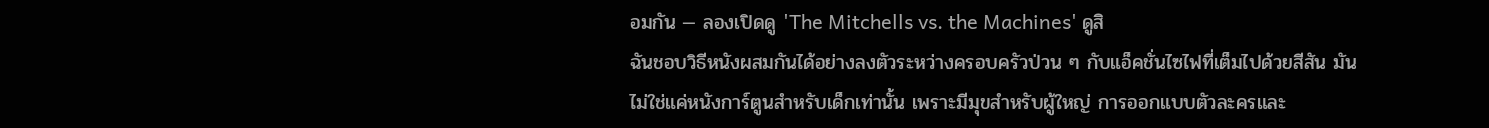อมกัน — ลองเปิดดู 'The Mitchells vs. the Machines' ดูสิ
ฉันชอบวิธีหนังผสมกันได้อย่างลงตัวระหว่างครอบครัวป่วน ๆ กับแอ็คชั่นไซไฟที่เต็มไปด้วยสีสัน มันไม่ใช่แค่หนังการ์ตูนสำหรับเด็กเท่านั้น เพราะมีมุขสำหรับผู้ใหญ่ การออกแบบตัวละครและ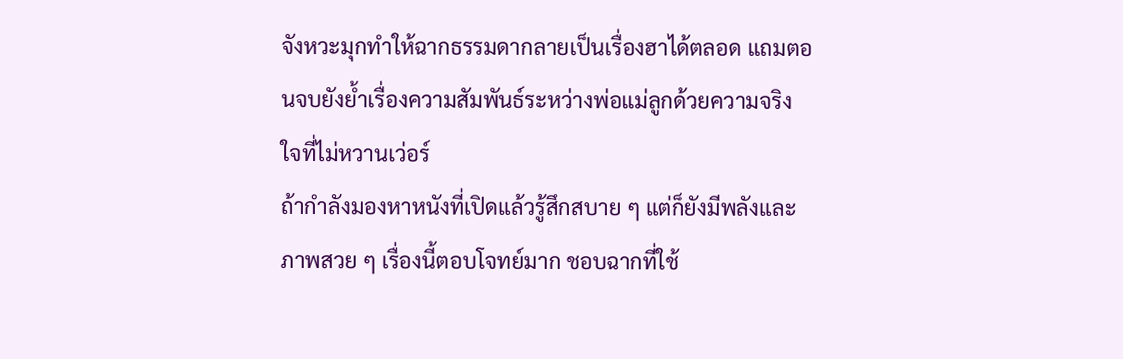จังหวะมุกทำให้ฉากธรรมดากลายเป็นเรื่องฮาได้ตลอด แถมตอนจบยังย้ำเรื่องความสัมพันธ์ระหว่างพ่อแม่ลูกด้วยความจริงใจที่ไม่หวานเว่อร์
ถ้ากำลังมองหาหนังที่เปิดแล้วรู้สึกสบาย ๆ แต่ก็ยังมีพลังและภาพสวย ๆ เรื่องนี้ตอบโจทย์มาก ชอบฉากที่ใช้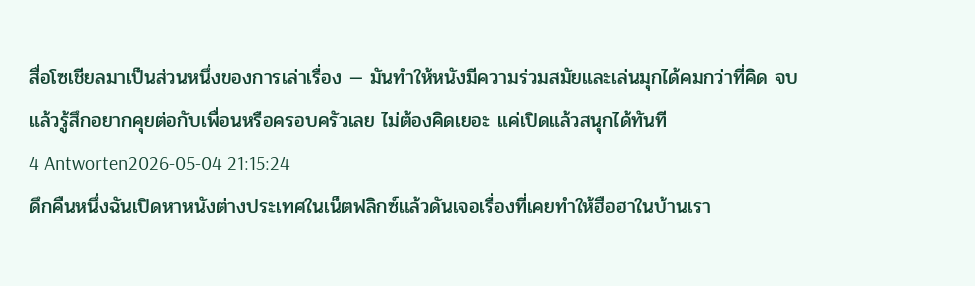สื่อโซเชียลมาเป็นส่วนหนึ่งของการเล่าเรื่อง — มันทำให้หนังมีความร่วมสมัยและเล่นมุกได้คมกว่าที่คิด จบแล้วรู้สึกอยากคุยต่อกับเพื่อนหรือครอบครัวเลย ไม่ต้องคิดเยอะ แค่เปิดแล้วสนุกได้ทันที
4 Antworten2026-05-04 21:15:24
ดึกคืนหนึ่งฉันเปิดหาหนังต่างประเทศในเน็ตฟลิกซ์แล้วดันเจอเรื่องที่เคยทำให้ฮือฮาในบ้านเรา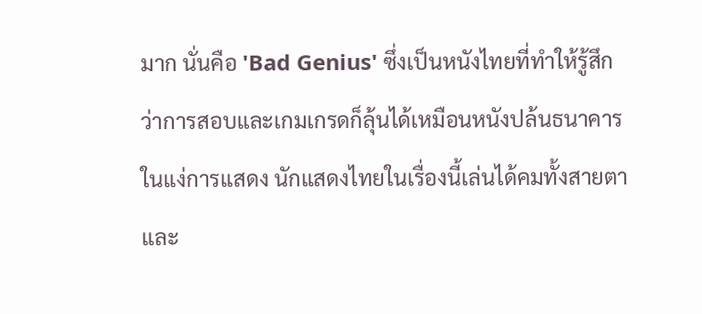มาก นั่นคือ 'Bad Genius' ซึ่งเป็นหนังไทยที่ทำให้รู้สึกว่าการสอบและเกมเกรดก็ลุ้นได้เหมือนหนังปล้นธนาคาร
ในแง่การแสดง นักแสดงไทยในเรื่องนี้เล่นได้คมทั้งสายตาและ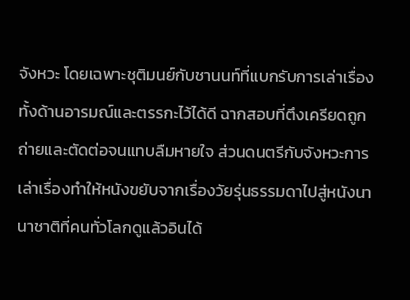จังหวะ โดยเฉพาะชุติมนย์กับชานนท์ที่แบกรับการเล่าเรื่องทั้งด้านอารมณ์และตรรกะไว้ได้ดี ฉากสอบที่ตึงเครียดถูกถ่ายและตัดต่อจนแทบลืมหายใจ ส่วนดนตรีกับจังหวะการเล่าเรื่องทำให้หนังขยับจากเรื่องวัยรุ่นธรรมดาไปสู่หนังนานาชาติที่คนทั่วโลกดูแล้วอินได้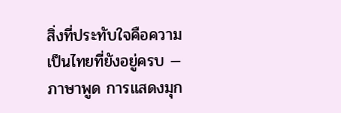สิ่งที่ประทับใจคือความเป็นไทยที่ยังอยู่ครบ — ภาษาพูด การแสดงมุก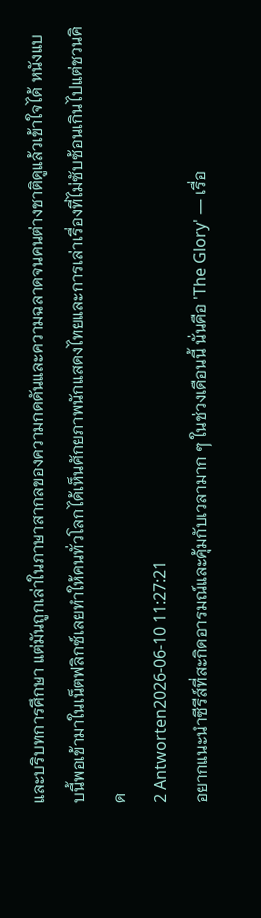และบริบทการศึกษา แต่มันถูกเล่าในภาษาสากลของความกดดันและความฉลาดจนคนต่างชาติดูแล้วเข้าใจได้ หนังแบบนี้พอเข้ามาในเน็ตฟลิกซ์เลยทำให้คนทั่วโลกได้เห็นศักยภาพนักแสดงไทยและการเล่าเรื่องที่ไม่ซับซ้อนเกินไปแต่ชวนคิด
2 Antworten2026-06-10 11:27:21
อยากแนะนำซีรีส์ที่สะกิดอารมณ์และคุ้มกับเวลามาก ๆ ในช่วงเดือนนี้ นั่นคือ 'The Glory' — เรื่อ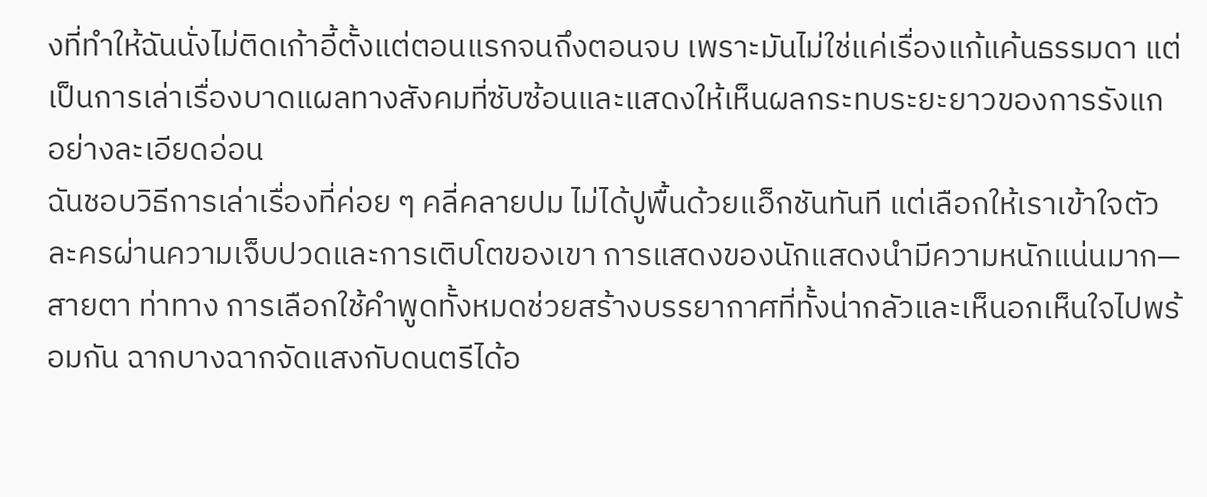งที่ทำให้ฉันนั่งไม่ติดเก้าอี้ตั้งแต่ตอนแรกจนถึงตอนจบ เพราะมันไม่ใช่แค่เรื่องแก้แค้นธรรมดา แต่เป็นการเล่าเรื่องบาดแผลทางสังคมที่ซับซ้อนและแสดงให้เห็นผลกระทบระยะยาวของการรังแกอย่างละเอียดอ่อน
ฉันชอบวิธีการเล่าเรื่องที่ค่อย ๆ คลี่คลายปม ไม่ได้ปูพื้นด้วยแอ็กชันทันที แต่เลือกให้เราเข้าใจตัวละครผ่านความเจ็บปวดและการเติบโตของเขา การแสดงของนักแสดงนำมีความหนักแน่นมาก—สายตา ท่าทาง การเลือกใช้คำพูดทั้งหมดช่วยสร้างบรรยากาศที่ทั้งน่ากลัวและเห็นอกเห็นใจไปพร้อมกัน ฉากบางฉากจัดแสงกับดนตรีได้อ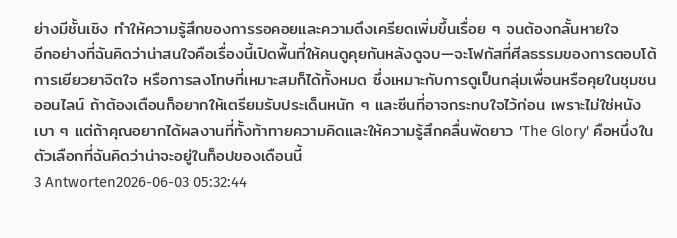ย่างมีชั้นเชิง ทำให้ความรู้สึกของการรอคอยและความตึงเครียดเพิ่มขึ้นเรื่อย ๆ จนต้องกลั้นหายใจ
อีกอย่างที่ฉันคิดว่าน่าสนใจคือเรื่องนี้เปิดพื้นที่ให้คนดูคุยกันหลังดูจบ—จะโฟกัสที่ศีลธรรมของการตอบโต้ การเยียวยาจิตใจ หรือการลงโทษที่เหมาะสมก็ได้ทั้งหมด ซึ่งเหมาะกับการดูเป็นกลุ่มเพื่อนหรือคุยในชุมชนออนไลน์ ถ้าต้องเตือนก็อยากให้เตรียมรับประเด็นหนัก ๆ และซีนที่อาจกระทบใจไว้ก่อน เพราะไม่ใช่หนังเบา ๆ แต่ถ้าคุณอยากได้ผลงานที่ทั้งท้าทายความคิดและให้ความรู้สึกคลื่นพัดยาว 'The Glory' คือหนึ่งในตัวเลือกที่ฉันคิดว่าน่าจะอยู่ในท็อปของเดือนนี้
3 Antworten2026-06-03 05:32:44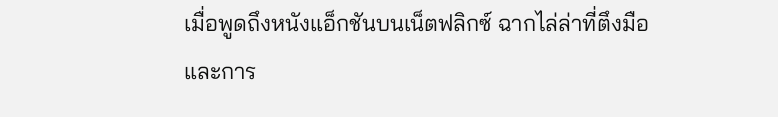เมื่อพูดถึงหนังแอ็กชันบนเน็ตฟลิกซ์ ฉากไล่ล่าที่ตึงมือและการ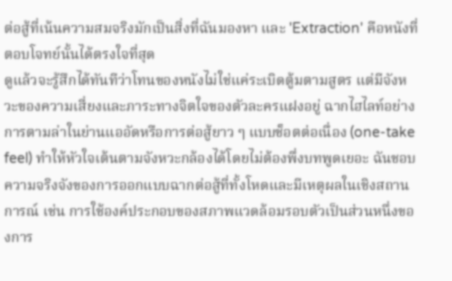ต่อสู้ที่เน้นความสมจริงมักเป็นสิ่งที่ฉันมองหา และ 'Extraction' คือหนังที่ตอบโจทย์นั้นได้ตรงใจที่สุด
ดูแล้วจะรู้สึกได้ทันทีว่าโทนของหนังไม่ใช่แค่ระเบิดตู้มตามสูตร แต่มีจังหวะของความเสี่ยงและภาระทางจิตใจของตัวละครแฝงอยู่ ฉากไฮไลท์อย่างการตามล่าในย่านแออัดหรือการต่อสู้ยาว ๆ แบบช็อตต่อเนื่อง (one-take feel) ทำให้หัวใจเต้นตามจังหวะกล้องได้โดยไม่ต้องพึ่งบทพูดเยอะ ฉันชอบความจริงจังของการออกแบบฉากต่อสู้ที่ทั้งโหดและมีเหตุผลในเชิงสถานการณ์ เช่น การใช้องค์ประกอบของสภาพแวดล้อมรอบตัวเป็นส่วนหนึ่งของการ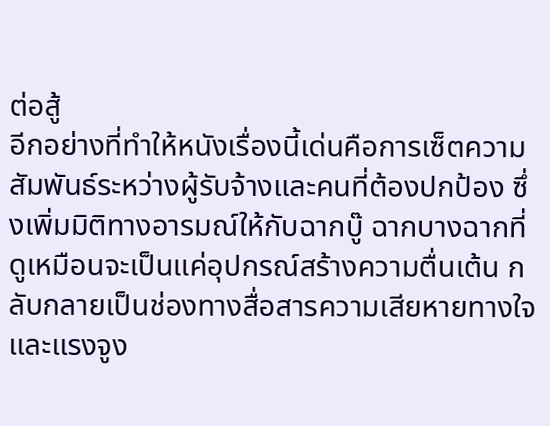ต่อสู้
อีกอย่างที่ทำให้หนังเรื่องนี้เด่นคือการเซ็ตความสัมพันธ์ระหว่างผู้รับจ้างและคนที่ต้องปกป้อง ซึ่งเพิ่มมิติทางอารมณ์ให้กับฉากบู๊ ฉากบางฉากที่ดูเหมือนจะเป็นแค่อุปกรณ์สร้างความตื่นเต้น กลับกลายเป็นช่องทางสื่อสารความเสียหายทางใจและแรงจูง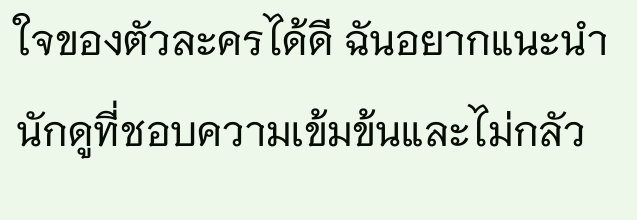ใจของตัวละครได้ดี ฉันอยากแนะนำนักดูที่ชอบความเข้มข้นและไม่กลัว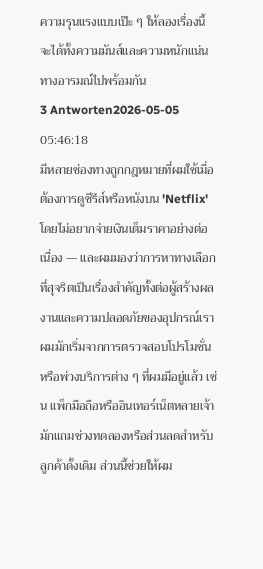ความรุนแรงแบบเป๊ะ ๆ ให้ลองเรื่องนี้ จะได้ทั้งความมันส์และความหนักแน่นทางอารมณ์ไปพร้อมกัน
3 Antworten2026-05-05 05:46:18
มีหลายช่องทางถูกกฎหมายที่ผมใช้เมื่อต้องการดูซีรีส์หรือหนังบน 'Netflix' โดยไม่อยากจ่ายเงินเต็มราคาอย่างต่อเนื่อง — และผมมองว่าการหาทางเลือกที่สุจริตเป็นเรื่องสำคัญทั้งต่อผู้สร้างผลงานและความปลอดภัยของอุปกรณ์เรา
ผมมักเริ่มจากการตรวจสอบโปรโมชั่นหรือพ่วงบริการต่าง ๆ ที่ผมมีอยู่แล้ว เช่น แพ็กมือถือหรืออินเทอร์เน็ตหลายเจ้ามักแถมช่วงทดลองหรือส่วนลดสำหรับลูกค้าดั้งเดิม ส่วนนี้ช่วยให้ผม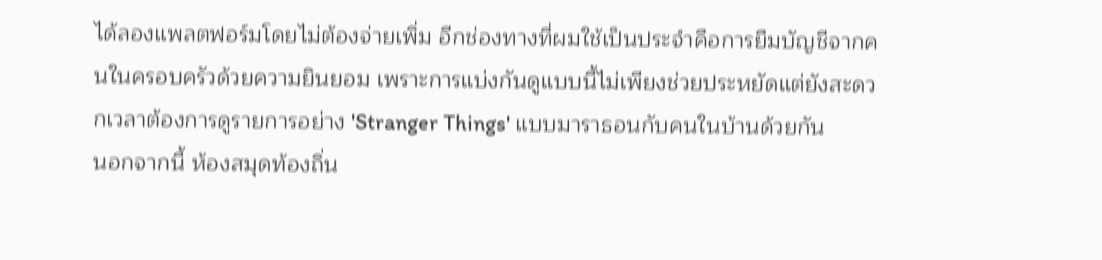ได้ลองแพลตฟอร์มโดยไม่ต้องจ่ายเพิ่ม อีกช่องทางที่ผมใช้เป็นประจำคือการยืมบัญชีจากคนในครอบครัวด้วยความยินยอม เพราะการแบ่งกันดูแบบนี้ไม่เพียงช่วยประหยัดแต่ยังสะดวกเวลาต้องการดูรายการอย่าง 'Stranger Things' แบบมาราธอนกับคนในบ้านด้วยกัน
นอกจากนี้ ห้องสมุดท้องถิ่น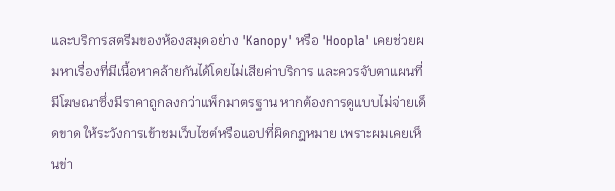และบริการสตรีมของห้องสมุดอย่าง 'Kanopy' หรือ 'Hoopla' เคยช่วยผมหาเรื่องที่มีเนื้อหาคล้ายกันได้โดยไม่เสียค่าบริการ และควรจับตาแผนที่มีโฆษณาซึ่งมีราคาถูกลงกว่าแพ็กมาตรฐาน หากต้องการดูแบบไม่จ่ายเด็ดขาด ให้ระวังการเข้าชมเว็บไซต์หรือแอปที่ผิดกฎหมาย เพราะผมเคยเห็นข่า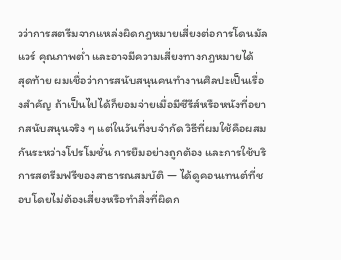วว่าการสตรีมจากแหล่งผิดกฎหมายเสี่ยงต่อการโดนมัลแวร์ คุณภาพต่ำ และอาจมีความเสี่ยงทางกฎหมายได้
สุดท้าย ผมเชื่อว่าการสนับสนุนคนทำงานศิลปะเป็นเรื่องสำคัญ ถ้าเป็นไปได้ก็ยอมจ่ายเมื่อมีซีรีส์หรือหนังที่อยากสนับสนุนจริง ๆ แต่ในวันที่งบจำกัด วิธีที่ผมใช้คือผสมกันระหว่างโปรโมชั่น การยืมอย่างถูกต้อง และการใช้บริการสตรีมฟรีของสาธารณสมบัติ — ได้ดูคอนเทนต์ที่ชอบโดยไม่ต้องเสี่ยงหรือทำสิ่งที่ผิดก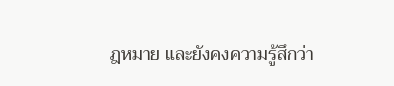ฎหมาย และยังคงความรู้สึกว่า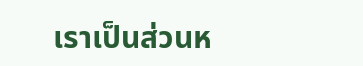เราเป็นส่วนห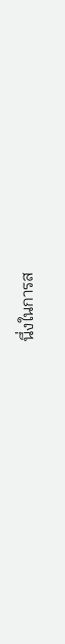นึ่งในการส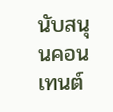นับสนุนคอนเทนต์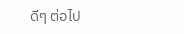ดีๆ ต่อไป